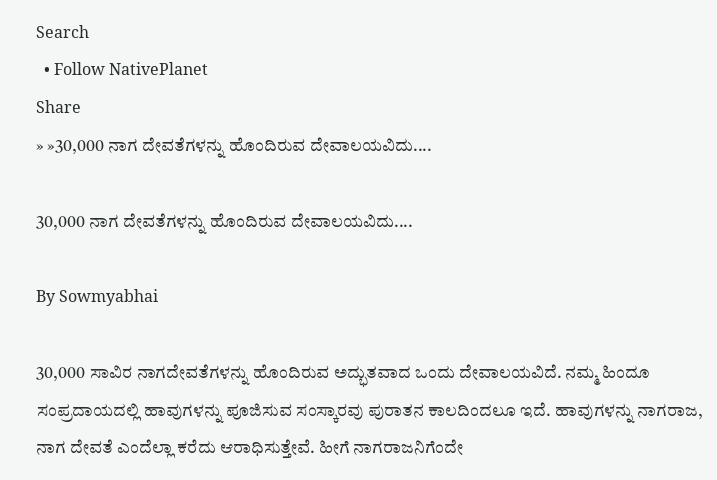Search
  • Follow NativePlanet
Share
» »30,000 ನಾಗ ದೇವತೆಗಳನ್ನು ಹೊಂದಿರುವ ದೇವಾಲಯವಿದು....

30,000 ನಾಗ ದೇವತೆಗಳನ್ನು ಹೊಂದಿರುವ ದೇವಾಲಯವಿದು....

By Sowmyabhai

30,000 ಸಾವಿರ ನಾಗದೇವತೆಗಳನ್ನು ಹೊಂದಿರುವ ಅದ್ಭುತವಾದ ಒಂದು ದೇವಾಲಯವಿದೆ. ನಮ್ಮ ಹಿಂದೂ ಸಂಪ್ರದಾಯದಲ್ಲಿ ಹಾವುಗಳನ್ನು ಪೂಜಿಸುವ ಸಂಸ್ಕಾರವು ಪುರಾತನ ಕಾಲದಿಂದಲೂ ಇದೆ. ಹಾವುಗಳನ್ನು ನಾಗರಾಜ, ನಾಗ ದೇವತೆ ಎಂದೆಲ್ಲಾ ಕರೆದು ಆರಾಧಿಸುತ್ತೇವೆ. ಹೀಗೆ ನಾಗರಾಜನಿಗೆಂದೇ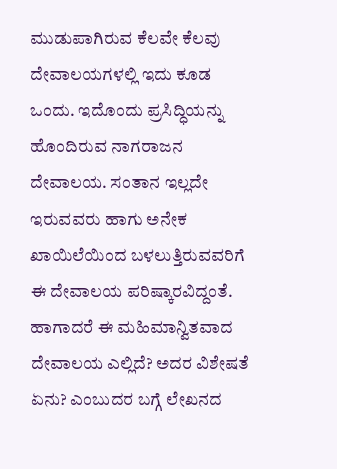ಮುಡುಪಾಗಿರುವ ಕೆಲವೇ ಕೆಲವು ದೇವಾಲಯಗಳಲ್ಲಿ ಇದು ಕೂಡ ಒಂದು. ಇದೊಂದು ಪ್ರಸಿದ್ಧಿಯನ್ನು ಹೊಂದಿರುವ ನಾಗರಾಜನ ದೇವಾಲಯ. ಸಂತಾನ ಇಲ್ಲದೇ ಇರುವವರು ಹಾಗು ಅನೇಕ ಖಾಯಿಲೆಯಿಂದ ಬಳಲುತ್ತಿರುವವರಿಗೆ ಈ ದೇವಾಲಯ ಪರಿಷ್ಕಾರವಿದ್ದಂತೆ. ಹಾಗಾದರೆ ಈ ಮಹಿಮಾನ್ವಿತವಾದ ದೇವಾಲಯ ಎಲ್ಲಿದೆ? ಅದರ ವಿಶೇಷತೆ ಏನು? ಎಂಬುದರ ಬಗ್ಗೆ ಲೇಖನದ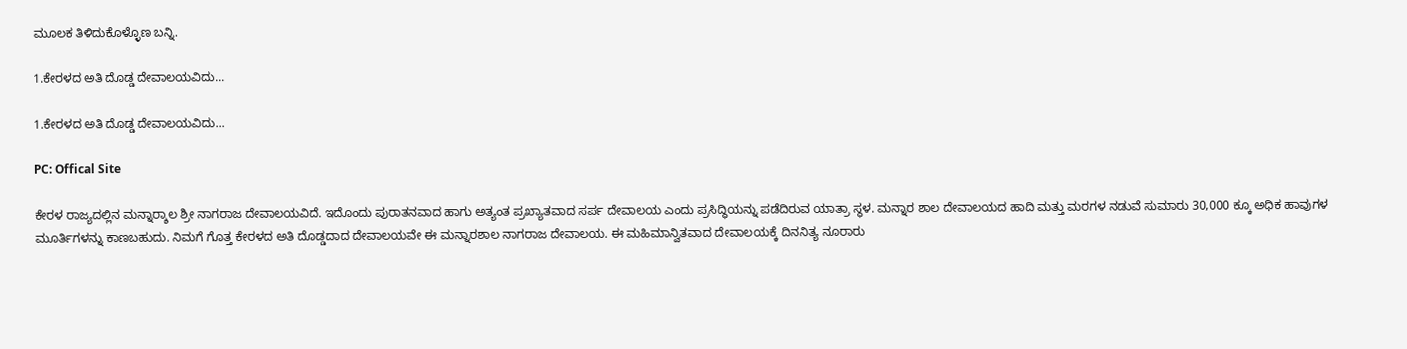ಮೂಲಕ ತಿಳಿದುಕೊಳ್ಳೊಣ ಬನ್ನಿ.

1.ಕೇರಳದ ಅತಿ ದೊಡ್ಡ ದೇವಾಲಯವಿದು...

1.ಕೇರಳದ ಅತಿ ದೊಡ್ಡ ದೇವಾಲಯವಿದು...

PC: Offical Site

ಕೇರಳ ರಾಜ್ಯದಲ್ಲಿನ ಮನ್ನಾರ್‍ಶಾಲ ಶ್ರೀ ನಾಗರಾಜ ದೇವಾಲಯವಿದೆ. ಇದೊಂದು ಪುರಾತನವಾದ ಹಾಗು ಅತ್ಯಂತ ಪ್ರಖ್ಯಾತವಾದ ಸರ್ಪ ದೇವಾಲಯ ಎಂದು ಪ್ರಸಿದ್ಧಿಯನ್ನು ಪಡೆದಿರುವ ಯಾತ್ರಾ ಸ್ಥಳ. ಮನ್ನಾರ ಶಾಲ ದೇವಾಲಯದ ಹಾದಿ ಮತ್ತು ಮರಗಳ ನಡುವೆ ಸುಮಾರು 30,000 ಕ್ಕೂ ಅಧಿಕ ಹಾವುಗಳ ಮೂರ್ತಿಗಳನ್ನು ಕಾಣಬಹುದು. ನಿಮಗೆ ಗೊತ್ತ ಕೇರಳದ ಅತಿ ದೊಡ್ಡದಾದ ದೇವಾಲಯವೇ ಈ ಮನ್ನಾರಶಾಲ ನಾಗರಾಜ ದೇವಾಲಯ. ಈ ಮಹಿಮಾನ್ವಿತವಾದ ದೇವಾಲಯಕ್ಕೆ ದಿನನಿತ್ಯ ನೂರಾರು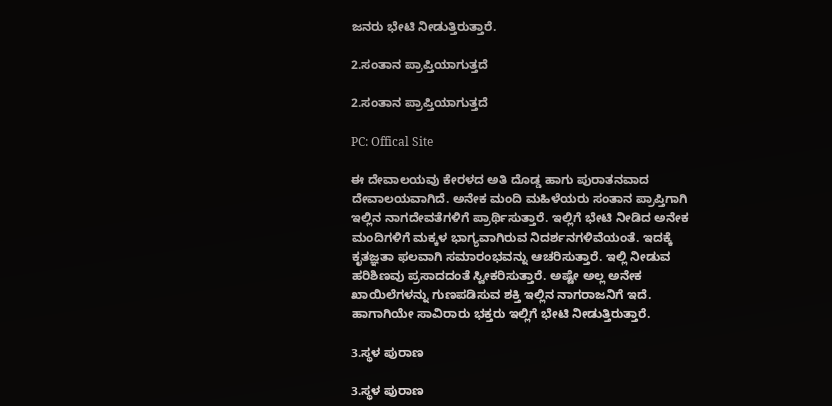ಜನರು ಭೇಟಿ ನೀಡುತ್ತಿರುತ್ತಾರೆ.

2.ಸಂತಾನ ಪ್ರಾಪ್ತಿಯಾಗುತ್ತದೆ

2.ಸಂತಾನ ಪ್ರಾಪ್ತಿಯಾಗುತ್ತದೆ

PC: Offical Site

ಈ ದೇವಾಲಯವು ಕೇರಳದ ಅತಿ ದೊಡ್ಡ ಹಾಗು ಪುರಾತನವಾದ ದೇವಾಲಯವಾಗಿದೆ. ಅನೇಕ ಮಂದಿ ಮಹಿಳೆಯರು ಸಂತಾನ ಪ್ರಾಪ್ತಿಗಾಗಿ ಇಲ್ಲಿನ ನಾಗದೇವತೆಗಳಿಗೆ ಪ್ರಾರ್ಥಿಸುತ್ತಾರೆ. ಇಲ್ಲಿಗೆ ಭೇಟಿ ನೀಡಿದ ಅನೇಕ ಮಂದಿಗಳಿಗೆ ಮಕ್ಕಳ ಭಾಗ್ಯವಾಗಿರುವ ನಿದರ್ಶನಗಳಿವೆಯಂತೆ. ಇದಕ್ಕೆ ಕೃತಜ್ಞತಾ ಫಲವಾಗಿ ಸಮಾರಂಭವನ್ನು ಆಚರಿಸುತ್ತಾರೆ. ಇಲ್ಲಿ ನೀಡುವ ಹರಿಶಿಣವು ಪ್ರಸಾದದಂತೆ ಸ್ವೀಕರಿಸುತ್ತಾರೆ. ಅಷ್ಟೇ ಅಲ್ಲ ಅನೇಕ ಖಾಯಿಲೆಗಳನ್ನು ಗುಣಪಡಿಸುವ ಶಕ್ತಿ ಇಲ್ಲಿನ ನಾಗರಾಜನಿಗೆ ಇದೆ. ಹಾಗಾಗಿಯೇ ಸಾವಿರಾರು ಭಕ್ತರು ಇಲ್ಲಿಗೆ ಭೇಟಿ ನೀಡುತ್ತಿರುತ್ತಾರೆ.

3.ಸ್ಥಳ ಪುರಾಣ

3.ಸ್ಥಳ ಪುರಾಣ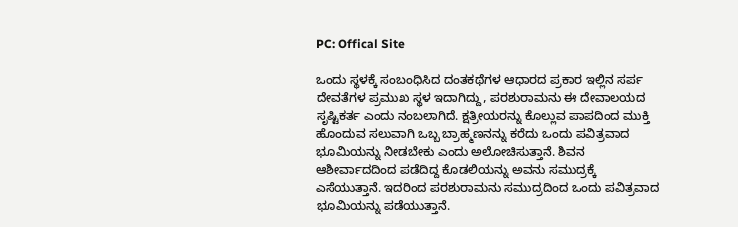PC: Offical Site

ಒಂದು ಸ್ಥಳಕ್ಕೆ ಸಂಬಂಧಿಸಿದ ದಂತಕಥೆಗಳ ಆಧಾರದ ಪ್ರಕಾರ ಇಲ್ಲಿನ ಸರ್ಪ ದೇವತೆಗಳ ಪ್ರಮುಖ ಸ್ಥಳ ಇದಾಗಿದ್ದು, ಪರಶುರಾಮನು ಈ ದೇವಾಲಯದ ಸೃಷ್ಟಿಕರ್ತ ಎಂದು ನಂಬಲಾಗಿದೆ. ಕ್ಷತ್ರೀಯರನ್ನು ಕೊಲ್ಲುವ ಪಾಪದಿಂದ ಮುಕ್ತಿ ಹೊಂದುವ ಸಲುವಾಗಿ ಒಬ್ಬ ಬ್ರಾಹ್ಮಣನನ್ನು ಕರೆದು ಒಂದು ಪವಿತ್ರವಾದ ಭೂಮಿಯನ್ನು ನೀಡಬೇಕು ಎಂದು ಅಲೋಚಿಸುತ್ತಾನೆ. ಶಿವನ ಆಶೀರ್ವಾದದಿಂದ ಪಡೆದಿದ್ದ ಕೊಡಲಿಯನ್ನು ಅವನು ಸಮುದ್ರಕ್ಕೆ ಎಸೆಯುತ್ತಾನೆ. ಇದರಿಂದ ಪರಶುರಾಮನು ಸಮುದ್ರದಿಂದ ಒಂದು ಪವಿತ್ರವಾದ ಭೂಮಿಯನ್ನು ಪಡೆಯುತ್ತಾನೆ.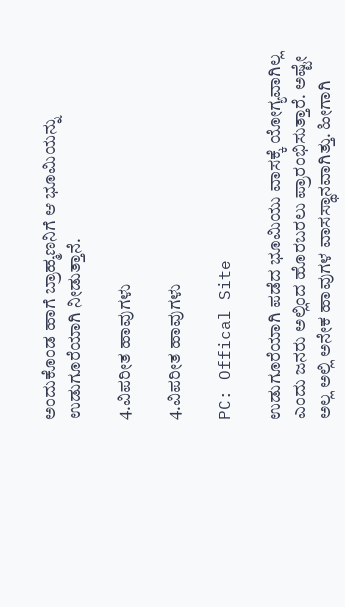ಅಂದುಕೊಂಡ ಹಾಗೆ ಬ್ರಾಹ್ಮಣನಿಗೆ ಆ ಭೂಮಿಯನ್ನು ಉಡುಗೂರೆಯಾಗಿ ನೀಡುತ್ತಾನೆ.

4.ವಿಪರೀತ ಹಾವುಗಳು

4.ವಿಪರೀತ ಹಾವುಗಳು

PC: Offical Site

ಉಡುಗೂರೆಯಾಗಿ ಪಡೆದ ಭೂಮಿಯು ವಾಸಕ್ಕೆ ಯೋಗ್ಯವಾಗಿಲ್ಲ ಎಂದು ಜನರು ಅಲ್ಲಿಂದ ಹೊರಬರಲು ಪ್ರಾರಂಭಿಸುತ್ತಾರೆ. ಅಷ್ಟೇ ಅಲ್ಲ ಅಲ್ಲಿ ಅನೇಕ ಹಾವುಗಳ ವಾಸಸ್ಥಾನವಾಗಿತ್ತು. ಹೀಗಾಗಿ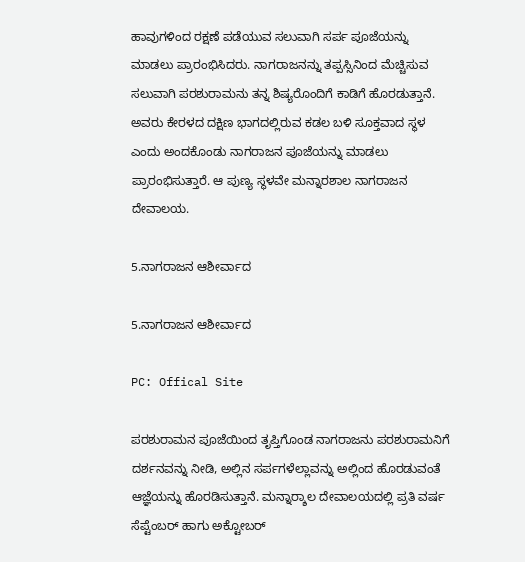ಹಾವುಗಳಿಂದ ರಕ್ಷಣೆ ಪಡೆಯುವ ಸಲುವಾಗಿ ಸರ್ಪ ಪೂಜೆಯನ್ನು ಮಾಡಲು ಪ್ರಾರಂಭಿಸಿದರು. ನಾಗರಾಜನನ್ನು ತಪ್ಪಸ್ಸಿನಿಂದ ಮೆಚ್ಚಿಸುವ ಸಲುವಾಗಿ ಪರಶುರಾಮನು ತನ್ನ ಶಿಷ್ಯರೊಂದಿಗೆ ಕಾಡಿಗೆ ಹೊರಡುತ್ತಾನೆ. ಅವರು ಕೇರಳದ ದಕ್ಷಿಣ ಭಾಗದಲ್ಲಿರುವ ಕಡಲ ಬಳಿ ಸೂಕ್ತವಾದ ಸ್ಥಳ ಎಂದು ಅಂದಕೊಂಡು ನಾಗರಾಜನ ಪೂಜೆಯನ್ನು ಮಾಡಲು ಪ್ರಾರಂಭಿಸುತ್ತಾರೆ. ಆ ಪುಣ್ಯ ಸ್ಥಳವೇ ಮನ್ನಾರಶಾಲ ನಾಗರಾಜನ ದೇವಾಲಯ.

5.ನಾಗರಾಜನ ಆಶೀರ್ವಾದ

5.ನಾಗರಾಜನ ಆಶೀರ್ವಾದ

PC: Offical Site

ಪರಶುರಾಮನ ಪೂಜೆಯಿಂದ ತೃಪ್ತಿಗೊಂಡ ನಾಗರಾಜನು ಪರಶುರಾಮನಿಗೆ ದರ್ಶನವನ್ನು ನೀಡಿ, ಅಲ್ಲಿನ ಸರ್ಪಗಳೆಲ್ಲಾವನ್ನು ಅಲ್ಲಿಂದ ಹೊರಡುವಂತೆ ಆಜ್ಞೆಯನ್ನು ಹೊರಡಿಸುತ್ತಾನೆ. ಮನ್ನಾರ್‍ಶಾಲ ದೇವಾಲಯದಲ್ಲಿ ಪ್ರತಿ ವರ್ಷ ಸೆಪ್ಟೆಂಬರ್ ಹಾಗು ಅಕ್ಟೋಬರ್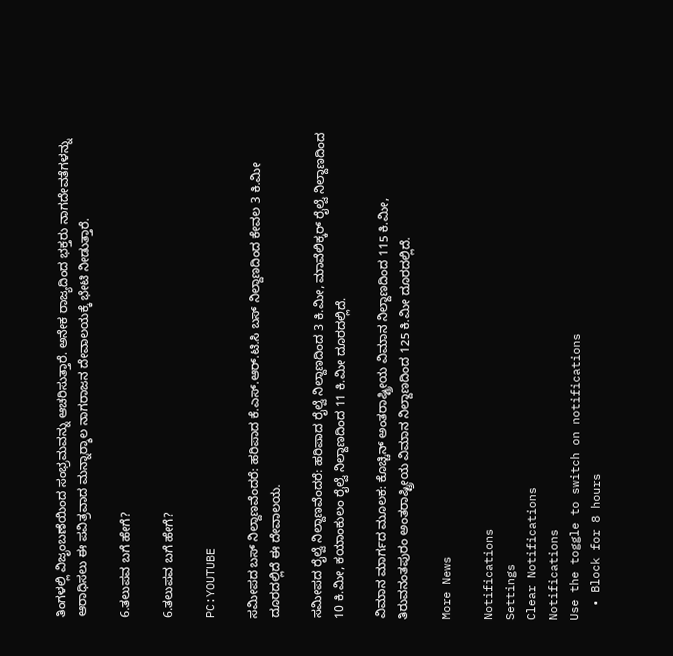ತಿಂಗಳಲ್ಲಿ ವಿಜೃಂಬಣೆಯಿಂದ ಸಂಭ್ರಮವನ್ನು ಆಚರಿಸುತ್ತಾರೆ. ಅನೇಕ ರಾಜ್ಯದಿಂದ ಭಕ್ತರು ನಾಗದೇವತೆಗಳನ್ನು ಆರಾಧಿಸಲು ಈ ಪವಿತ್ರವಾದ ಮನ್ನಾರ್‍ಶಾಲ ನಾಗರಾಜನ ದೇವಾಲಯಕ್ಕೆ ಭೇಟಿ ನೀಡುತ್ತಾರೆ.

6.ತಲುಪವ ಬಗೆ ಹೇಗೆ?

6.ತಲುಪವ ಬಗೆ ಹೇಗೆ?

PC:YOUTUBE

ಸಮೀಪದ ಬಸ್ ನಿಲ್ದಾಣವೆಂದರೆ: ಹರಿಪಾದ ಕೆ.ಎಸ್.ಆರ್.ಟಿ.ಸಿ ಬಸ್ ನಿಲ್ದಾಣದಿಂದ ಕೇವಲ 3 ಕಿ.ಮೀ ದೂರದಲ್ಲಿದೆ ಈ ದೇವಾಲಯ.

ಸಮೀಪದ ರೈಲ್ವೆ ನಿಲ್ದಾಣವೆಂದರೆ: ಹರಿಪಾದ ರೈಲ್ವೆ ನಿಲ್ದಾಣದಿಂದ 3 ಕಿ.ಮೀ, ಮಾವೆಲಿಕ್ಕರ್ ರೈಲ್ವೆ ನಿಲ್ದಾಣದಿಂದ 10 ಕಿ.ಮೀ, ಕಯಾಂಕುಲಂ ರೈಲ್ವೆ ನಿಲ್ದಾಣದಿಂದ 11 ಕಿ.ಮೀ ದೂರದಲ್ಲಿದೆ.

ವಿಮಾನ ಮಾರ್ಗದ ಮೂಲಕ: ಕೊಚ್ಚಿನ್ ಅಂತರಾಷ್ಟ್ರೀಯ ವಿಮಾನ ನಿಲ್ದಾಣದಿಂದ 115 ಕಿ.ಮೀ, ತಿರುವನಂತಪುರಂ ಅಂತರಾಷ್ಟ್ರೀಯ ವಿಮಾನ ನಿಲ್ದಾಣದಿಂದ 125 ಕಿ.ಮೀ ದೂರದಲ್ಲಿದೆ.

More News

Notifications
Settings
Clear Notifications
Notifications
Use the toggle to switch on notifications
  • Block for 8 hours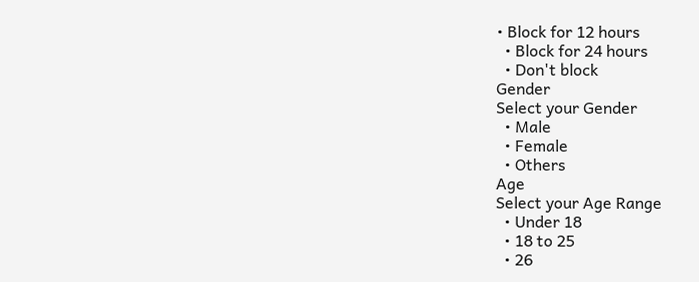• Block for 12 hours
  • Block for 24 hours
  • Don't block
Gender
Select your Gender
  • Male
  • Female
  • Others
Age
Select your Age Range
  • Under 18
  • 18 to 25
  • 26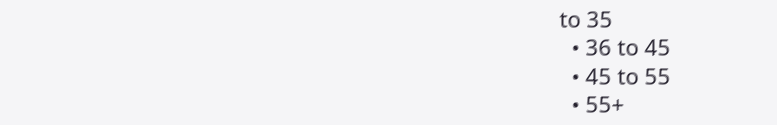to 35
  • 36 to 45
  • 45 to 55
  • 55+